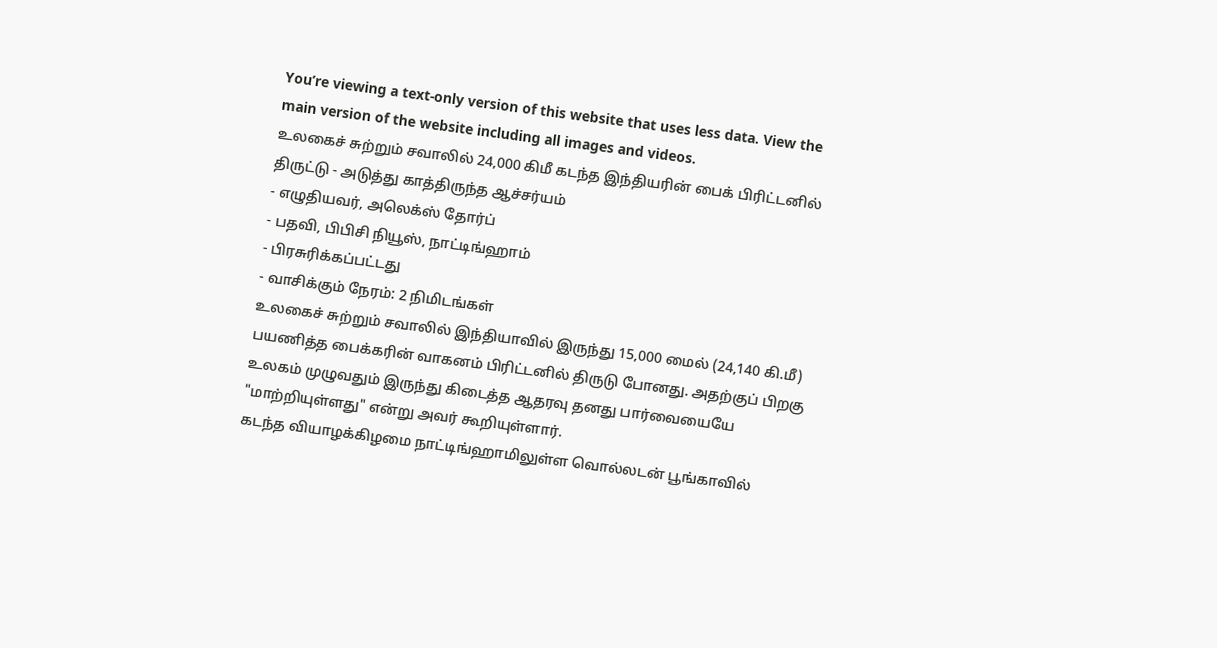You’re viewing a text-only version of this website that uses less data. View the main version of the website including all images and videos.
உலகைச் சுற்றும் சவாலில் 24,000 கிமீ கடந்த இந்தியரின் பைக் பிரிட்டனில் திருட்டு - அடுத்து காத்திருந்த ஆச்சர்யம்
- எழுதியவர், அலெக்ஸ் தோர்ப்
- பதவி, பிபிசி நியூஸ், நாட்டிங்ஹாம்
- பிரசுரிக்கப்பட்டது
- வாசிக்கும் நேரம்: 2 நிமிடங்கள்
உலகைச் சுற்றும் சவாலில் இந்தியாவில் இருந்து 15,000 மைல் (24,140 கி.மீ) பயணித்த பைக்கரின் வாகனம் பிரிட்டனில் திருடு போனது. அதற்குப் பிறகு உலகம் முழுவதும் இருந்து கிடைத்த ஆதரவு தனது பார்வையையே "மாற்றியுள்ளது" என்று அவர் கூறியுள்ளார்.
கடந்த வியாழக்கிழமை நாட்டிங்ஹாமிலுள்ள வொல்லடன் பூங்காவில்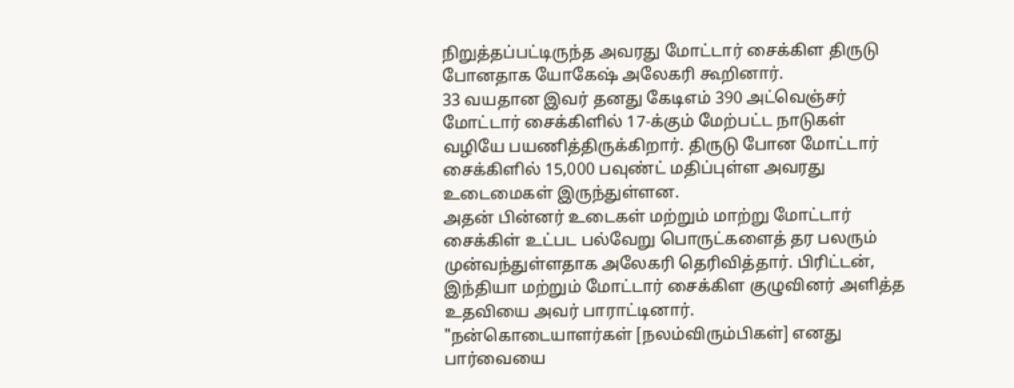நிறுத்தப்பட்டிருந்த அவரது மோட்டார் சைக்கிள திருடு போனதாக யோகேஷ் அலேகரி கூறினார்.
33 வயதான இவர் தனது கேடிஎம் 390 அட்வெஞ்சர் மோட்டார் சைக்கிளில் 17-க்கும் மேற்பட்ட நாடுகள் வழியே பயணித்திருக்கிறார். திருடு போன மோட்டார் சைக்கிளில் 15,000 பவுண்ட் மதிப்புள்ள அவரது உடைமைகள் இருந்துள்ளன.
அதன் பின்னர் உடைகள் மற்றும் மாற்று மோட்டார் சைக்கிள் உட்பட பல்வேறு பொருட்களைத் தர பலரும் முன்வந்துள்ளதாக அலேகரி தெரிவித்தார். பிரிட்டன், இந்தியா மற்றும் மோட்டார் சைக்கிள குழுவினர் அளித்த உதவியை அவர் பாராட்டினார்.
"நன்கொடையாளர்கள் [நலம்விரும்பிகள்] எனது பார்வையை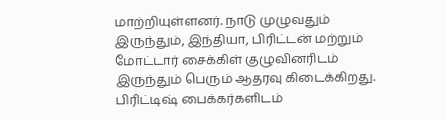மாற்றியுள்ளனர். நாடு முழுவதும் இருந்தும், இந்தியா, பிரிட்டன் மற்றும் மோட்டார் சைக்கிள் குழுவினரிடம் இருந்தும் பெரும் ஆதரவு கிடைக்கிறது. பிரிட்டிஷ் பைக்கர்களிடம்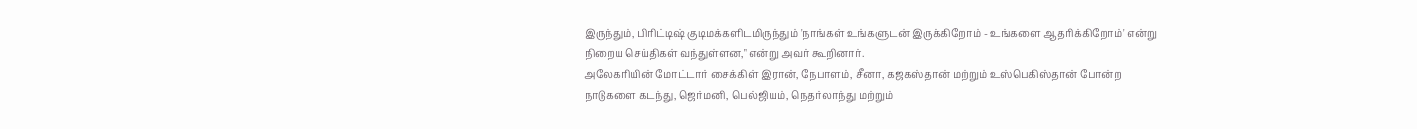இருந்தும், பிரிட்டிஷ் குடிமக்களிடமிருந்தும் 'நாங்கள் உங்களுடன் இருக்கிறோம் - உங்களை ஆதரிக்கிறோம்' என்று நிறைய செய்திகள் வந்துள்ளன," என்று அவர் கூறினார்.
அலேகரியின் மோட்டார் சைக்கிள் இரான், நேபாளம், சீனா, கஜகஸ்தான் மற்றும் உஸ்பெகிஸ்தான் போன்ற நாடுகளை கடந்து, ஜெர்மனி, பெல்ஜியம், நெதர்லாந்து மற்றும்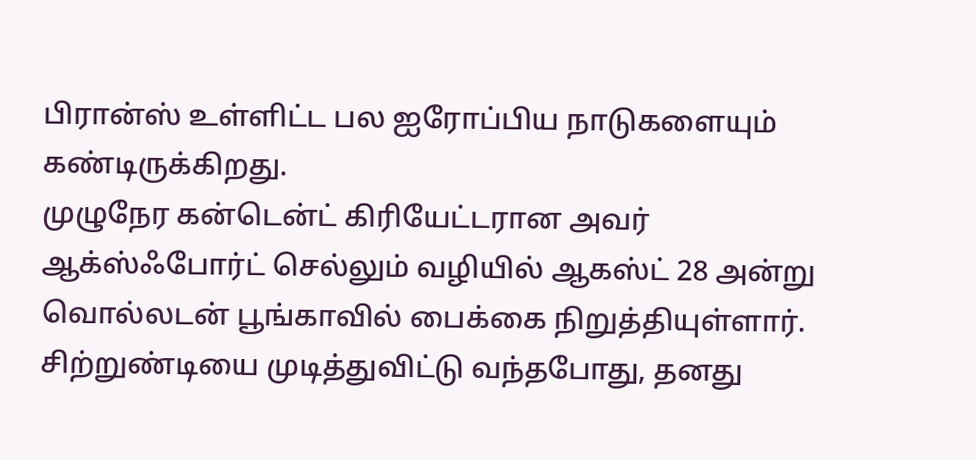பிரான்ஸ் உள்ளிட்ட பல ஐரோப்பிய நாடுகளையும் கண்டிருக்கிறது.
முழுநேர கன்டென்ட் கிரியேட்டரான அவர் ஆக்ஸ்ஃபோர்ட் செல்லும் வழியில் ஆகஸ்ட் 28 அன்று வொல்லடன் பூங்காவில் பைக்கை நிறுத்தியுள்ளார்.
சிற்றுண்டியை முடித்துவிட்டு வந்தபோது, தனது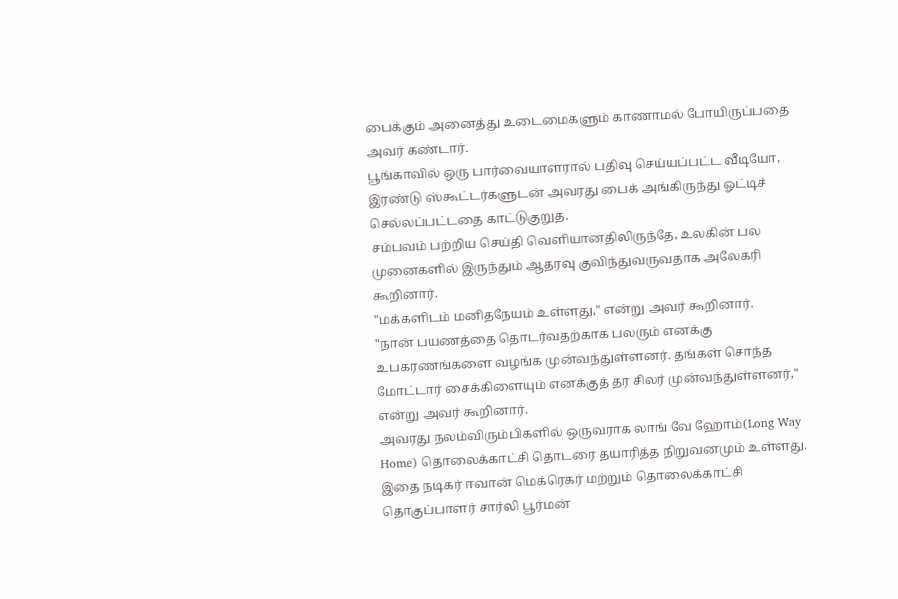பைக்கும் அனைத்து உடைமைகளும் காணாமல் போயிருப்பதை அவர் கண்டார்.
பூங்காவில் ஒரு பார்வையாளரால் பதிவு செய்யப்பட்ட வீடியோ, இரண்டு ஸ்கூட்டர்களுடன் அவரது பைக் அங்கிருந்து ஓட்டிச் செல்லப்பட்டதை காட்டுகுறுத.
சம்பவம் பற்றிய செய்தி வெளியானதிலிருந்தே, உலகின் பல முனைகளில் இருந்தும் ஆதரவு குவிந்துவருவதாக அலேகரி கூறினார்.
"மக்களிடம் மனிதநேயம் உள்ளது," என்று அவர் கூறினார்.
"நான் பயணத்தை தொடர்வதற்காக பலரும் எனக்கு உபகரணங்களை வழங்க முன்வந்துள்ளனர். தங்கள் சொந்த மோட்டார் சைக்கிளையும் எனக்குத் தர சிலர் முன்வந்துள்ளனர்," என்று அவர் கூறினார்.
அவரது நலம்விரும்பிகளில் ஒருவராக லாங் வே ஹோம்(Long Way Home) தொலைக்காட்சி தொடரை தயாரித்த நிறுவனமும் உள்ளது. இதை நடிகர் ஈவான் மெக்ரெகர் மற்றும் தொலைக்காட்சி தொகுப்பாளர் சார்லி பூர்மன்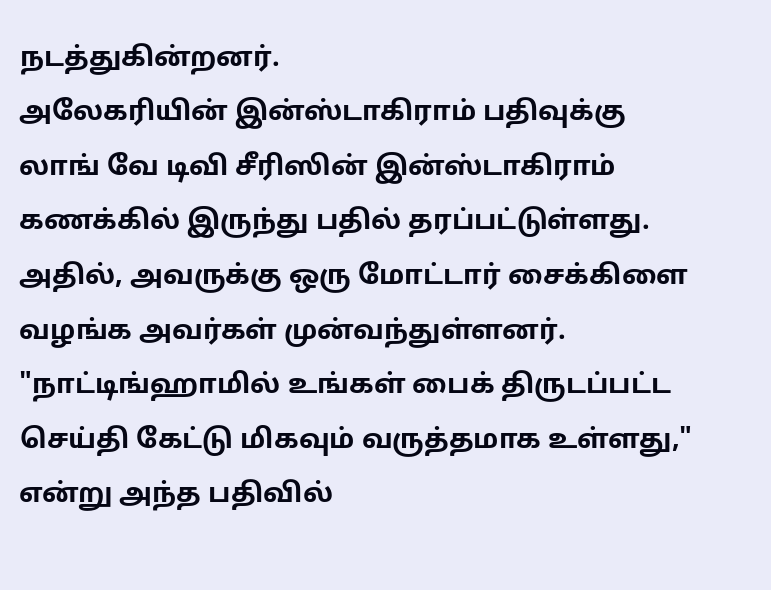நடத்துகின்றனர்.
அலேகரியின் இன்ஸ்டாகிராம் பதிவுக்கு லாங் வே டிவி சீரிஸின் இன்ஸ்டாகிராம் கணக்கில் இருந்து பதில் தரப்பட்டுள்ளது. அதில், அவருக்கு ஒரு மோட்டார் சைக்கிளை வழங்க அவர்கள் முன்வந்துள்ளனர்.
"நாட்டிங்ஹாமில் உங்கள் பைக் திருடப்பட்ட செய்தி கேட்டு மிகவும் வருத்தமாக உள்ளது," என்று அந்த பதிவில்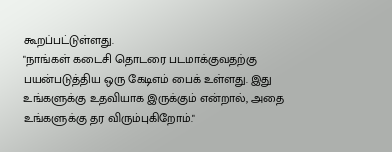கூறப்பட்டுள்ளது.
"நாங்கள் கடைசி தொடரை படமாக்குவதற்கு பயன்படுத்திய ஒரு கேடிஎம் பைக் உள்ளது. இது உங்களுக்கு உதவியாக இருக்கும் என்றால், அதை உங்களுக்கு தர விரும்புகிறோம்."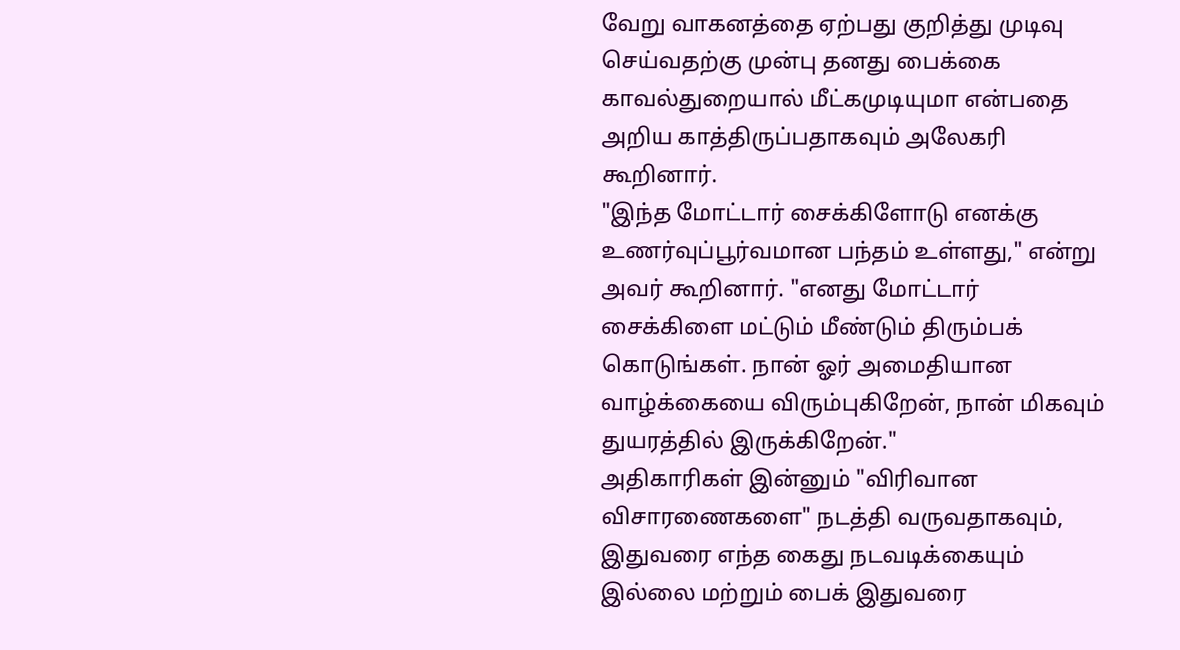வேறு வாகனத்தை ஏற்பது குறித்து முடிவு செய்வதற்கு முன்பு தனது பைக்கை காவல்துறையால் மீட்கமுடியுமா என்பதை அறிய காத்திருப்பதாகவும் அலேகரி கூறினார்.
"இந்த மோட்டார் சைக்கிளோடு எனக்கு உணர்வுப்பூர்வமான பந்தம் உள்ளது," என்று அவர் கூறினார். "எனது மோட்டார் சைக்கிளை மட்டும் மீண்டும் திரும்பக் கொடுங்கள். நான் ஓர் அமைதியான வாழ்க்கையை விரும்புகிறேன், நான் மிகவும் துயரத்தில் இருக்கிறேன்."
அதிகாரிகள் இன்னும் "விரிவான விசாரணைகளை" நடத்தி வருவதாகவும், இதுவரை எந்த கைது நடவடிக்கையும் இல்லை மற்றும் பைக் இதுவரை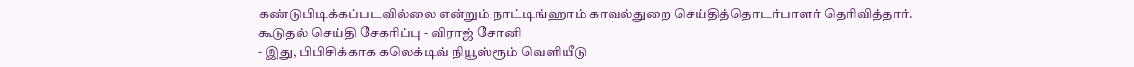கண்டுபிடிக்கப்படவில்லை என்றும் நாட்டிங்ஹாம் காவல்துறை செய்தித்தொடர்பாளர் தெரிவித்தார்.
கூடுதல் செய்தி சேகரிப்பு - விராஜ் சோனி
- இது, பிபிசிக்காக கலெக்டிவ் நியூஸ்ரூம் வெளியீடு